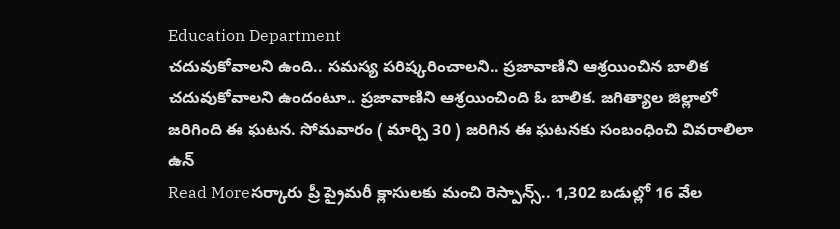Education Department
చదువుకోవాలని ఉంది.. సమస్య పరిష్కరించాలని.. ప్రజావాణిని ఆశ్రయించిన బాలిక
చదువుకోవాలని ఉందంటూ.. ప్రజావాణిని ఆశ్రయించింది ఓ బాలిక. జగిత్యాల జిల్లాలో జరిగింది ఈ ఘటన. సోమవారం ( మార్చి 30 ) జరిగిన ఈ ఘటనకు సంబంధించి వివరాలిలా ఉన్
Read Moreసర్కారు ప్రీ ప్రైమరీ క్లాసులకు మంచి రెస్పాన్స్.. 1,302 బడుల్లో 16 వేల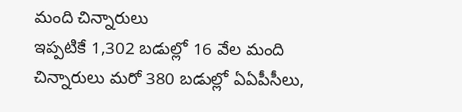మంది చిన్నారులు
ఇప్పటికే 1,302 బడుల్లో 16 వేల మంది చిన్నారులు మరో 380 బడుల్లో ఏఏపీసీలు,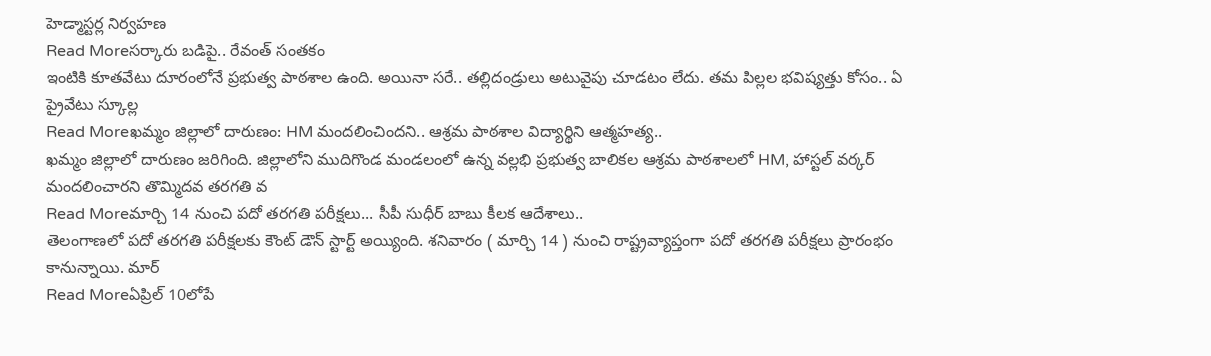హెడ్మాస్టర్ల నిర్వహణ
Read Moreసర్కారు బడిపై.. రేవంత్ సంతకం
ఇంటికి కూతవేటు దూరంలోనే ప్రభుత్వ పాఠశాల ఉంది. అయినా సరే.. తల్లిదండ్రులు అటువైపు చూడటం లేదు. తమ పిల్లల భవిష్యత్తు కోసం.. ఏ ప్రైవేటు స్కూల్ల
Read Moreఖమ్మం జిల్లాలో దారుణం: HM మందలించిందని.. ఆశ్రమ పాఠశాల విద్యార్థిని ఆత్మహత్య..
ఖమ్మం జిల్లాలో దారుణం జరిగింది. జిల్లాలోని ముదిగొండ మండలంలో ఉన్న వల్లభి ప్రభుత్వ బాలికల ఆశ్రమ పాఠశాలలో HM, హాస్టల్ వర్కర్ మందలించారని తొమ్మిదవ తరగతి వ
Read Moreమార్చి 14 నుంచి పదో తరగతి పరీక్షలు... సీపీ సుధీర్ బాబు కీలక ఆదేశాలు..
తెలంగాణలో పదో తరగతి పరీక్షలకు కౌంట్ డౌన్ స్టార్ట్ అయ్యింది. శనివారం ( మార్చి 14 ) నుంచి రాష్ట్రవ్యాప్తంగా పదో తరగతి పరీక్షలు ప్రారంభం కానున్నాయి. మార్
Read Moreఏప్రిల్ 10లోపే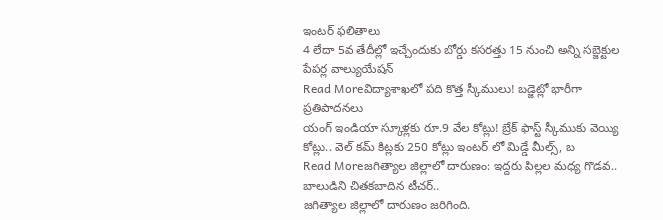ఇంటర్ ఫలితాలు
4 లేదా 5వ తేదీల్లో ఇచ్చేందుకు బోర్డు కసరత్తు 15 నుంచి అన్ని సబ్జెక్టుల పేపర్ల వాల్యుయేషన్
Read Moreవిద్యాశాఖలో పది కొత్త స్కీములు! బడ్జెట్లో భారీగా ప్రతిపాదనలు
యంగ్ ఇండియా స్కూళ్లకు రూ.9 వేల కోట్లు! బ్రేక్ ఫాస్ట్ స్కీముకు వెయ్యి కోట్లు.. వెల్ కమ్ కిట్లకు 250 కోట్లు ఇంటర్ లో మిడ్డే మీల్స్, బ
Read Moreజగిత్యాల జిల్లాలో దారుణం: ఇద్దరు పిల్లల మధ్య గొడవ.. బాలుడిని చితకబాదిన టీచర్..
జగిత్యాల జిల్లాలో దారుణం జరిగింది.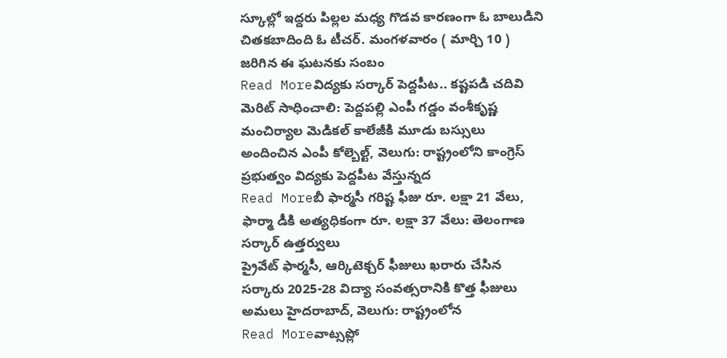స్కూల్లో ఇద్దరు పిల్లల మధ్య గొడవ కారణంగా ఓ బాలుడిని చితకబాదింది ఓ టీచర్. మంగళవారం ( మార్చి 10 ) జరిగిన ఈ ఘటనకు సంబం
Read Moreవిద్యకు సర్కార్ పెద్దపీట.. కష్టపడి చదివి మెరిట్ సాధించాలి: పెద్దపల్లి ఎంపీ గడ్డం వంశీకృష్ణ
మంచిర్యాల మెడికల్ కాలేజీకి మూడు బస్సులు అందించిన ఎంపీ కోల్బెల్ట్, వెలుగు: రాష్ట్రంలోని కాంగ్రెస్ ప్రభుత్వం విద్యకు పెద్దపీట వేస్తున్నద
Read Moreబీ ఫార్మసీ గరిష్ట ఫీజు రూ. లక్షా 21 వేలు, ఫార్మా డీకి అత్యధికంగా రూ. లక్షా 37 వేలు: తెలంగాణ సర్కార్ ఉత్తర్వులు
ప్రైవేట్ ఫార్మసీ, ఆర్కిటెక్చర్ ఫీజులు ఖరారు చేసిన సర్కారు 2025-28 విద్యా సంవత్సరానికి కొత్త ఫీజులు అమలు హైదరాబాద్, వెలుగు: రాష్ట్రంలోన
Read Moreవాట్సప్లో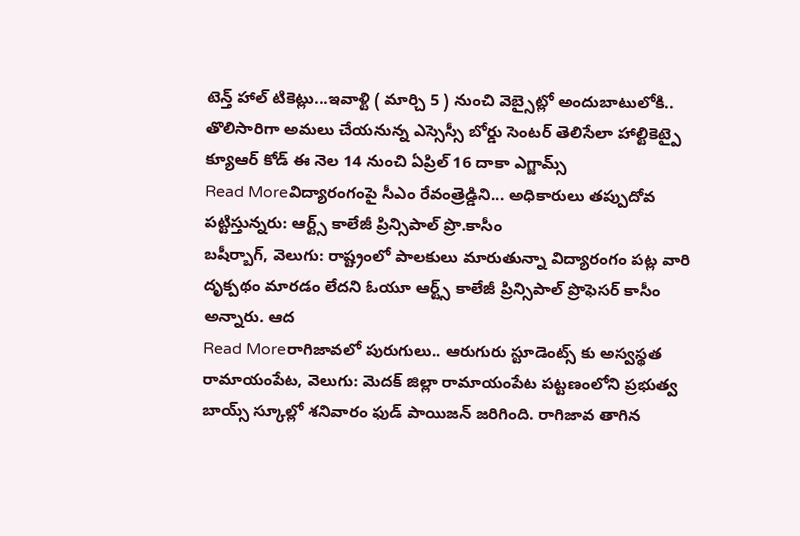టెన్త్ హాల్ టికెట్లు...ఇవాళ్టి ( మార్చి 5 ) నుంచి వెబ్సైట్లో అందుబాటులోకి..
తొలిసారిగా అమలు చేయనున్న ఎస్సెస్సీ బోర్డు సెంటర్ తెలిసేలా హాల్టికెట్పై క్యూఆర్ కోడ్ ఈ నెల 14 నుంచి ఏప్రిల్ 16 దాకా ఎగ్జామ్స్
Read Moreవిద్యారంగంపై సీఎం రేవంత్రెడ్డిని... అధికారులు తప్పుదోవ పట్టిస్తున్నరు: ఆర్ట్స్ కాలేజీ ప్రిన్సిపాల్ ప్రొ.కాసీం
బషీర్బాగ్, వెలుగు: రాష్ట్రంలో పాలకులు మారుతున్నా విద్యారంగం పట్ల వారి దృక్పథం మారడం లేదని ఓయూ ఆర్ట్స్ కాలేజీ ప్రిన్సిపాల్ ప్రొఫెసర్ కాసీం అన్నారు. ఆద
Read Moreరాగిజావలో పురుగులు.. ఆరుగురు స్టూడెంట్స్ కు అస్వస్థత
రామాయంపేట, వెలుగు: మెదక్ జిల్లా రామాయంపేట పట్టణంలోని ప్రభుత్వ బాయ్స్ స్కూల్లో శనివారం ఫుడ్ పాయిజన్ జరిగింది. రాగిజావ తాగిన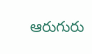ఆరుగురు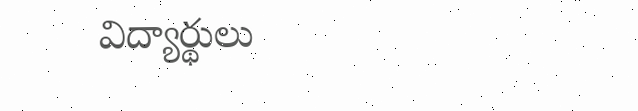విద్యార్థులు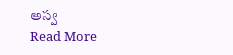అస్వ
Read More